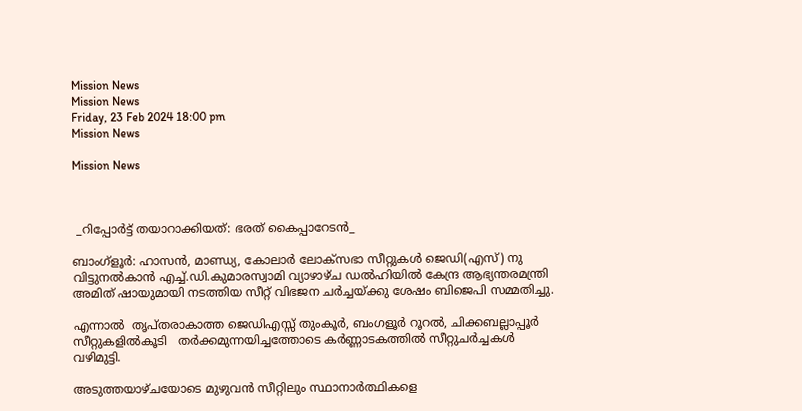Mission News
Mission News
Friday, 23 Feb 2024 18:00 pm
Mission News

Mission News



 _റിപ്പോർട്ട് തയാറാക്കിയത്: ഭരത് കൈപ്പാറേടൻ_

ബാംഗ്ളൂർ: ഹാസൻ, മാണ്ഡ്യ, കോലാർ ലോക്‌സഭാ സീറ്റുകൾ ജെഡി(എസ്) നു വിട്ടുനൽകാൻ എച്ച്.ഡി.കുമാരസ്വാമി വ്യാഴാഴ്ച ഡൽഹിയിൽ കേന്ദ്ര ആഭ്യന്തരമന്ത്രി അമിത് ഷായുമായി നടത്തിയ സീറ്റ് വിഭജന ചർച്ചയ്ക്കു ശേഷം ബിജെപി സമ്മതിച്ചു.

എന്നാൽ  തൃപ്തരാകാത്ത ജെഡിഎസ്സ് തുംകൂർ, ബംഗളൂർ റൂറൽ, ചിക്കബല്ലാപ്പൂർ സീറ്റുകളിൽകൂടി   തർക്കമുന്നയിച്ചത്തോടെ കർണ്ണാടകത്തിൽ സീറ്റുചർച്ചകൾ വഴിമുട്ടി.

അടുത്തയാഴ്ചയോടെ മുഴുവൻ സീറ്റിലും സ്ഥാനാർത്ഥികളെ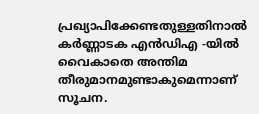പ്രഖ്യാപിക്കേണ്ടതുള്ളതിനാൽ കർണ്ണാടക എൻഡിഎ -യിൽ വൈകാതെ അന്തിമ  തീരുമാനമുണ്ടാകുമെന്നാണ് സൂചന.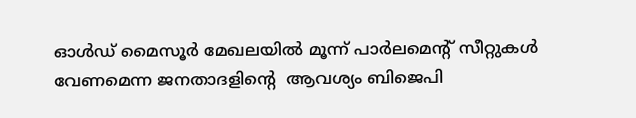ഓൾഡ് മൈസൂർ മേഖലയിൽ മൂന്ന് പാർലമെൻ്റ് സീറ്റുകൾ വേണമെന്ന ജനതാദളിൻ്റെ  ആവശ്യം ബിജെപി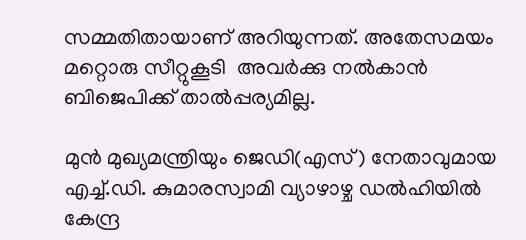സമ്മതിതായാണ് അറിയുന്നത്. അതേസമയം മറ്റൊരു സീറ്റുകൂടി  അവർക്കു നൽകാൻ ബിജെപിക്ക് താൽപ്പര്യമില്ല.

മുൻ മുഖ്യമന്ത്രിയും ജെഡി(എസ്) നേതാവുമായ എച്ച്.ഡി. കുമാരസ്വാമി വ്യാഴാഴ്ച ഡൽഹിയിൽ കേന്ദ്ര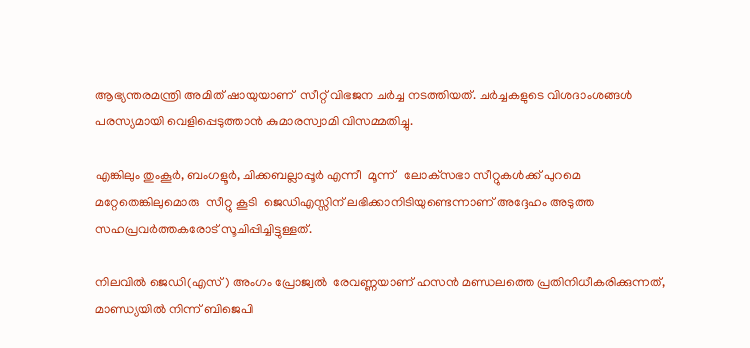ആഭ്യന്തരമന്ത്രി അമിത് ഷായുയാണ്  സീറ്റ് വിഭജന ചർച്ച നടത്തിയത്. ചർച്ചകളുടെ വിശദാംശങ്ങൾ പരസ്യമായി വെളിപ്പെടുത്താൻ കുമാരസ്വാമി വിസമ്മതിച്ചു.

എങ്കിലും തുംകൂർ, ബംഗളൂർ, ചിക്കബല്ലാപ്പൂർ എന്നീ  മൂന്ന്   ലോക്‌സഭാ സീറ്റുകൾക്ക് പുറമെ മറ്റേതെങ്കിലുമൊരു  സീറ്റു കൂടി  ജെഡിഎസ്സിന് ലഭിക്കാനിടിയുണ്ടെന്നാണ് അദ്ദേഹം അടുത്ത സഹപ്രവർത്തകരോട് സൂചിപ്പിച്ചിട്ടുള്ളത്.

നിലവിൽ ജെഡി(എസ്) അംഗം പ്രോജ്വൽ  രേവണ്ണയാണ് ഹസൻ മണ്ഡലത്തെ പ്രതിനിധീകരിക്കുന്നത്, മാണ്ഡ്യയിൽ നിന്ന് ബിജെപി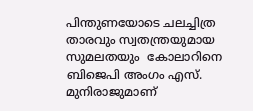പിന്തുണയോടെ ചലച്ചിത്ര താരവും സ്വതന്ത്രയുമായ  സുമലതയും  കോലാറിനെ ബിജെപി അംഗം എസ്. മുനിരാജുമാണ്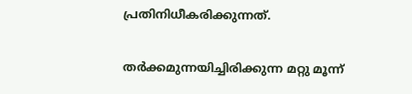പ്രതിനിധീകരിക്കുന്നത്.

തർക്കമുന്നയിച്ചിരിക്കുന്ന മറ്റു മൂന്ന്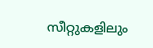സീറ്റുകളിലും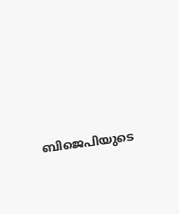ബിജെപിയുടെ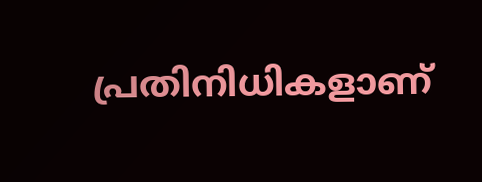പ്രതിനിധികളാണ്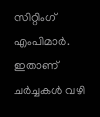സിറ്റിംഗ് എംപിമാർ. ഇതാണ് ചർച്ചകൾ വഴി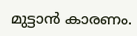മുട്ടാൻ കാരണം.